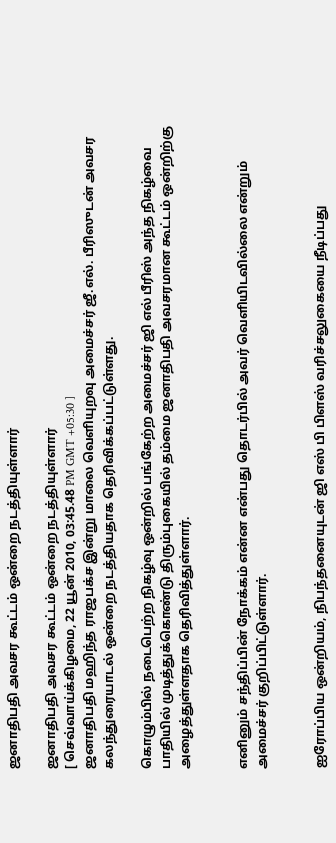ஜனாதிபதி அவசர கூட்டம் ஒன்றை நடத்தியுள்ளார்

ஜனாதிபதி அவசர கூட்டம் ஒன்றை நடத்தியுள்ளார்
[ செவ்வாய்க்கிழமை, 22 யூன் 2010, 03:45.48 PM GMT +05:30 ]
ஜனாதிபதி மஹிந்த ராஜபக்ச இன்று மாலை வெளியுறவு அமைச்சர் ஜீ.எல். பீரிஸுடன் அவசர கலந்துரையாடல் ஒன்றை நடத்தியதாக தெரிவிக்கப்பட்டுள்ளது.

கொழும்பில் நடைபெற்ற நிகழ்வு ஒன்றில் பங்கேற்ற அமைச்சர் ஜி எல் பீரிஸ் அந்த நிகழ்வை பாதியில் முடித்துக்கொண்டு திரும்புகையில் தம்மை ஜனாதிபதி அவசரமான கூட்டம் ஒன்றிற்கு அழைத்துள்ளதாக தெரிவித்துள்ளார்.


எனினும் சந்திப்பின் நோக்கம் என்ன என்பது தொடர்பில் அவர் வெளியிடவில்லை என்றும் அமைச்சர் குறிப்பிட்டுள்ளார்.


ஐரோப்பிய ஒன்றியம், நிபந்தனையுடன் ஜி எஸ் பி பிளஸ் வரிச்சலுகையை நீடிப்பது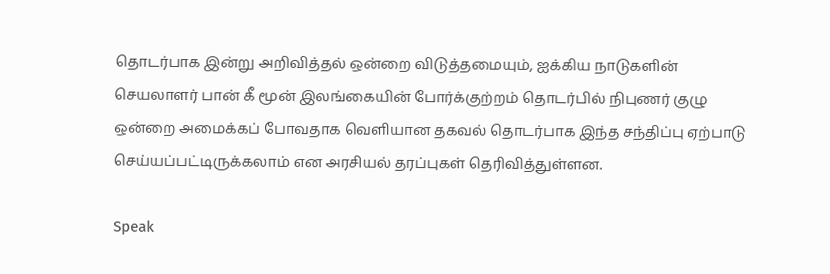தொடர்பாக இன்று அறிவித்தல் ஒன்றை விடுத்தமையும், ஐக்கிய நாடுகளின் செயலாளர் பான் கீ மூன் இலங்கையின் போர்க்குற்றம் தொடர்பில் நிபுணர் குழு ஒன்றை அமைக்கப் போவதாக வெளியான தகவல் தொடர்பாக இந்த சந்திப்பு ஏற்பாடு செய்யப்பட்டிருக்கலாம் என அரசியல் தரப்புகள் தெரிவித்துள்ளன.

Speak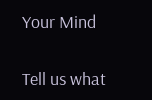Your Mind

Tell us what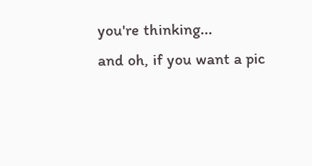you're thinking...
and oh, if you want a pic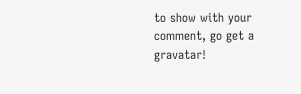to show with your comment, go get a gravatar!